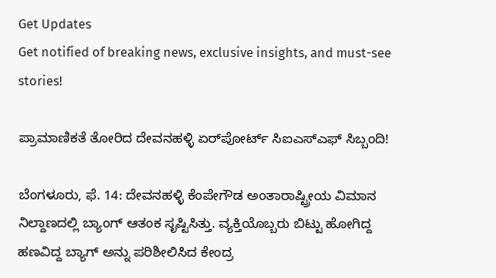Get Updates
Get notified of breaking news, exclusive insights, and must-see stories!

ಪ್ರಾಮಾಣಿಕತೆ ತೋರಿದ ದೇವನಹಳ್ಳಿ ಏರ್‌ಪೋರ್ಟ್ ಸಿಐಎಸ್ಎಫ್ ಸಿಬ್ಬಂದಿ!

ಬೆಂಗಳೂರು, ಫೆ. 14: ದೇವನಹಳ್ಳಿ ಕೆಂಪೇಗೌಡ ಅಂತಾರಾಷ್ಟ್ರೀಯ ವಿಮಾನ ನಿಲ್ದಾಣದಲ್ಲಿ ಬ್ಯಾಂಗ್ ಆತಂಕ ಸೃಷ್ಟಿಸಿತ್ತು. ವ್ಯಕ್ತಿಯೊಬ್ಬರು ಬಿಟ್ಟು ಹೋಗಿದ್ದ ಹಣವಿದ್ದ ಬ್ಯಾಗ್ ಅನ್ನು ಪರಿಶೀಲಿಸಿದ ಕೇಂದ್ರ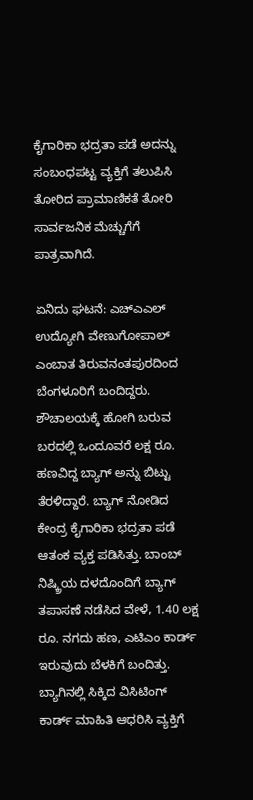ಕೈಗಾರಿಕಾ ಭದ್ರತಾ ಪಡೆ ಅದನ್ನು ಸಂಬಂಧಪಟ್ಟ ವ್ಯಕ್ತಿಗೆ ತಲುಪಿಸಿ ತೋರಿದ ಪ್ರಾಮಾಣಿಕತೆ ತೋರಿ ಸಾರ್ವಜನಿಕ ಮೆಚ್ಚುಗೆಗೆ ಪಾತ್ರವಾಗಿದೆ.

ಏನಿದು ಘಟನೆ: ಎಚ್‌ಎಎಲ್ ಉದ್ಯೋಗಿ ವೇಣುಗೋಪಾಲ್ ಎಂಬಾತ ತಿರುವನಂತಪುರದಿಂದ ಬೆಂಗಳೂರಿಗೆ ಬಂದಿದ್ದರು. ಶೌಚಾಲಯಕ್ಕೆ ಹೋಗಿ ಬರುವ ಬರದಲ್ಲಿ ಒಂದೂವರೆ ಲಕ್ಷ ರೂ. ಹಣವಿದ್ದ ಬ್ಯಾಗ್ ಅನ್ನು ಬಿಟ್ಟು ತೆರಳಿದ್ದಾರೆ. ಬ್ಯಾಗ್ ನೋಡಿದ ಕೇಂದ್ರ ಕೈಗಾರಿಕಾ ಭದ್ರತಾ ಪಡೆ ಆತಂಕ ವ್ಯಕ್ತ ಪಡಿಸಿತ್ತು. ಬಾಂಬ್ ನಿಷ್ಕ್ರಿಯ ದಳದೊಂದಿಗೆ ಬ್ಯಾಗ್ ತಪಾಸಣೆ ನಡೆಸಿದ ವೇಳೆ, 1.40 ಲಕ್ಷ ರೂ. ನಗದು ಹಣ, ಎಟಿಎಂ ಕಾರ್ಡ್ ಇರುವುದು ಬೆಳಕಿಗೆ ಬಂದಿತ್ತು. ಬ್ಯಾಗಿನಲ್ಲಿ ಸಿಕ್ಕಿದ ವಿಸಿಟಿಂಗ್ ಕಾರ್ಡ್ ಮಾಹಿತಿ ಆಧರಿಸಿ ವ್ಯಕ್ತಿಗೆ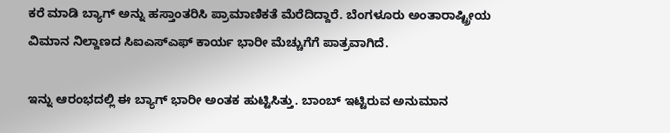ಕರೆ ಮಾಡಿ ಬ್ಯಾಗ್ ಅನ್ನು ಹಸ್ತಾಂತರಿಸಿ ಪ್ರಾಮಾಣಿಕತೆ ಮೆರೆದಿದ್ದಾರೆ. ಬೆಂಗಳೂರು ಅಂತಾರಾಷ್ಟ್ರೀಯ ವಿಮಾನ ನಿಲ್ದಾಣದ ಸಿಐಎಸ್ಎಫ್ ಕಾರ್ಯ ಭಾರೀ ಮೆಚ್ಚುಗೆಗೆ ಪಾತ್ರವಾಗಿದೆ.

ಇನ್ನು ಆರಂಭದಲ್ಲಿ ಈ ಬ್ಯಾಗ್ ಭಾರೀ ಅಂತಕ ಹುಟ್ಟಿಸಿತ್ತು. ಬಾಂಬ್ ಇಟ್ಟಿರುವ ಅನುಮಾನ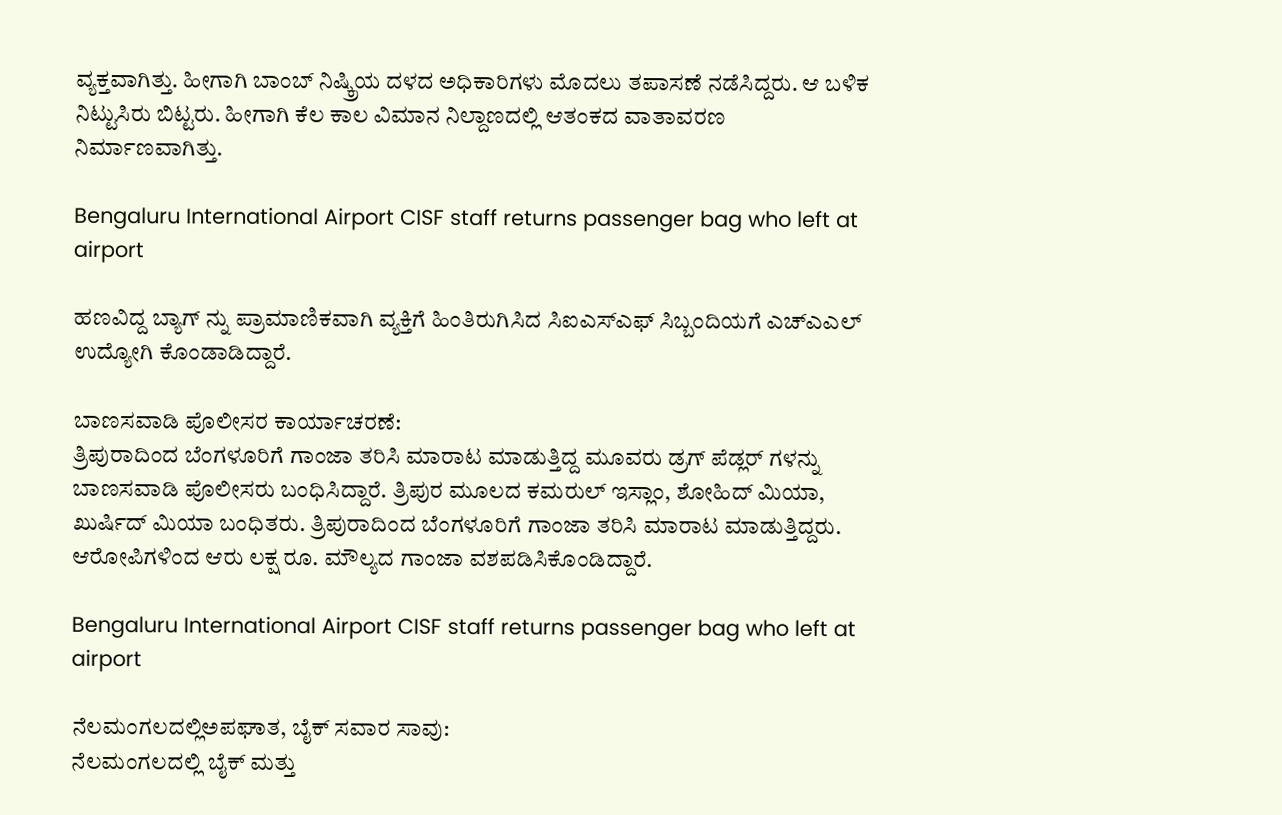ವ್ಯಕ್ತವಾಗಿತ್ತು. ಹೀಗಾಗಿ ಬಾಂಬ್ ನಿಷ್ಕ್ರಿಯ ದಳದ ಅಧಿಕಾರಿಗಳು ಮೊದಲು ತಪಾಸಣೆ ನಡೆಸಿದ್ದರು. ಆ ಬಳಿಕ ನಿಟ್ಟುಸಿರು ಬಿಟ್ಟರು. ಹೀಗಾಗಿ ಕೆಲ ಕಾಲ ವಿಮಾನ ನಿಲ್ದಾಣದಲ್ಲಿ ಆತಂಕದ ವಾತಾವರಣ ನಿರ್ಮಾಣವಾಗಿತ್ತು.

Bengaluru International Airport CISF staff returns passenger bag who left at airport

ಹಣವಿದ್ದ ಬ್ಯಾಗ್ ನ್ನು ಪ್ರಾಮಾಣಿಕವಾಗಿ ವ್ಯಕ್ತಿಗೆ ಹಿಂತಿರುಗಿಸಿದ ಸಿಐಎಸ್ಎಫ್ ಸಿಬ್ಬಂದಿಯಗೆ ಎಚ್‌ಎಎಲ್ ಉದ್ಯೋಗಿ ಕೊಂಡಾಡಿದ್ದಾರೆ.

ಬಾಣಸವಾಡಿ ಪೊಲೀಸರ ಕಾರ್ಯಾಚರಣೆ:
ತ್ರಿಪುರಾದಿಂದ ಬೆಂಗಳೂರಿಗೆ ಗಾಂಜಾ ತರಿಸಿ ಮಾರಾಟ ಮಾಡುತ್ತಿದ್ದ ಮೂವರು ಡ್ರಗ್ ಪೆಡ್ಲರ್ ಗಳನ್ನು ಬಾಣಸವಾಡಿ ಪೊಲೀಸರು ಬಂಧಿಸಿದ್ದಾರೆ. ತ್ರಿಪುರ ಮೂಲದ ಕಮರುಲ್ ಇಸ್ಲಾಂ, ಶೋಹಿದ್ ಮಿಯಾ, ಖುರ್ಷಿದ್ ಮಿಯಾ ಬಂಧಿತರು. ತ್ರಿಪುರಾದಿಂದ ಬೆಂಗಳೂರಿಗೆ ಗಾಂಜಾ ತರಿಸಿ ಮಾರಾಟ ಮಾಡುತ್ತಿದ್ದರು. ಆರೋಪಿಗಳಿಂದ ಆರು ಲಕ್ಷ ರೂ. ಮೌಲ್ಯದ ಗಾಂಜಾ ವಶಪಡಿಸಿಕೊಂಡಿದ್ದಾರೆ.

Bengaluru International Airport CISF staff returns passenger bag who left at airport

ನೆಲಮಂಗಲದಲ್ಲಿಅಪಘಾತ, ಬೈಕ್ ಸವಾರ ಸಾವು:
ನೆಲಮಂಗಲದಲ್ಲಿ ಬೈಕ್ ಮತ್ತು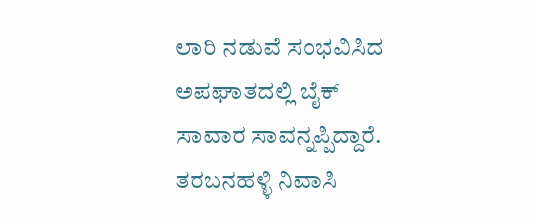ಲಾರಿ ನಡುವೆ ಸಂಭವಿಸಿದ ಅಪಘಾತದಲ್ಲಿ ಬೈಕ್ ಸಾವಾರ ಸಾವನ್ನಪ್ಪಿದ್ದಾರೆ. ತರಬನಹಳ್ಳಿ ನಿವಾಸಿ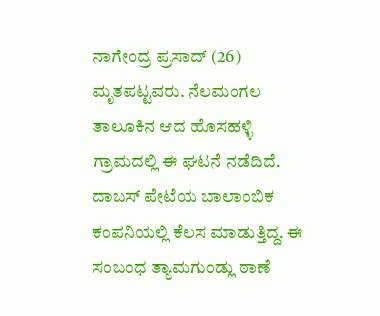ನಾಗೇಂದ್ರ ಪ್ರಸಾದ್ (26) ಮೃತಪಟ್ಟವರು. ನೆಲಮಂಗಲ ತಾಲೂಕಿನ ಆದ ಹೊಸಹಳ್ಳಿ ಗ್ರಾಮದಲ್ಲಿ ಈ ಘಟನೆ ನಡೆದಿದೆ. ದಾಬಸ್ ಪೇಟೆಯ ಬಾಲಾಂಬಿಕ ಕಂಪನಿಯಲ್ಲಿ ಕೆಲಸ ಮಾಡುತ್ತಿದ್ದ. ಈ ಸಂಬಂಧ ತ್ಯಾಮಗುಂಡ್ಲು ಠಾಣೆ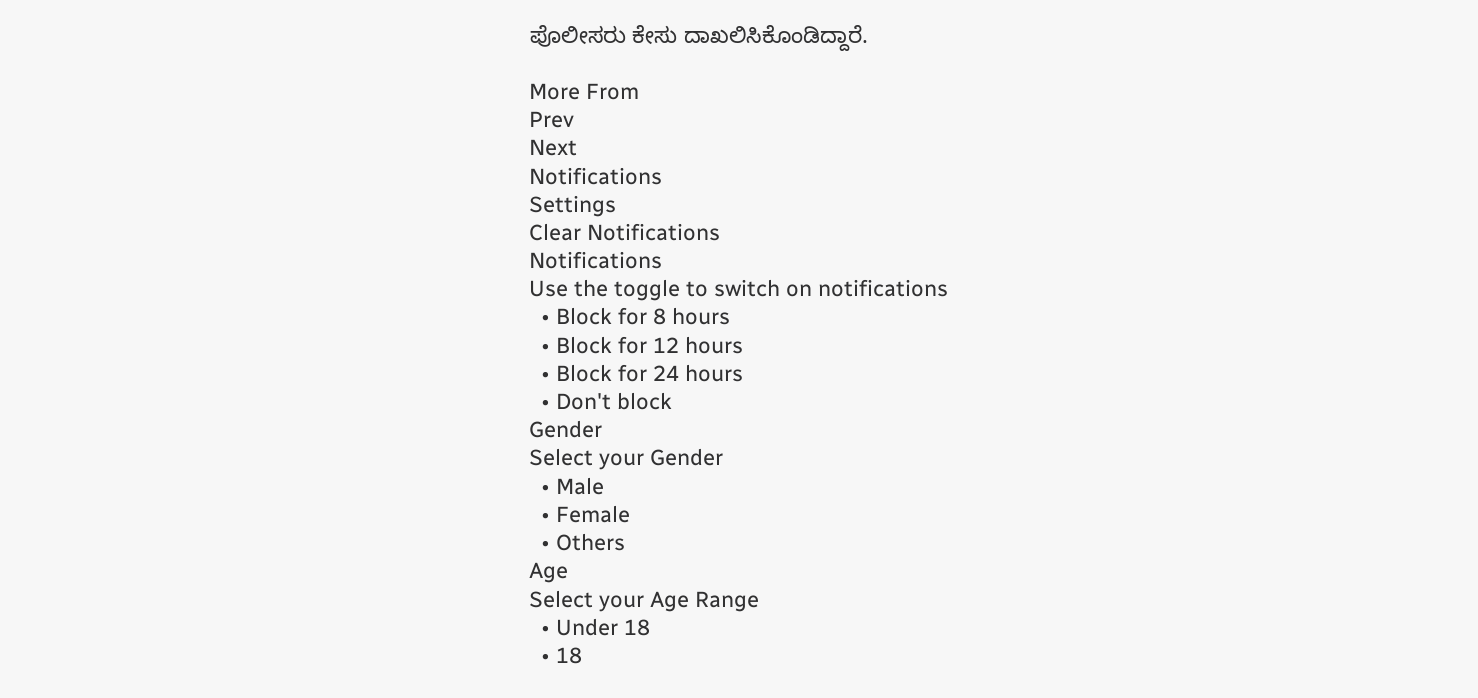ಪೊಲೀಸರು ಕೇಸು ದಾಖಲಿಸಿಕೊಂಡಿದ್ದಾರೆ.

More From
Prev
Next
Notifications
Settings
Clear Notifications
Notifications
Use the toggle to switch on notifications
  • Block for 8 hours
  • Block for 12 hours
  • Block for 24 hours
  • Don't block
Gender
Select your Gender
  • Male
  • Female
  • Others
Age
Select your Age Range
  • Under 18
  • 18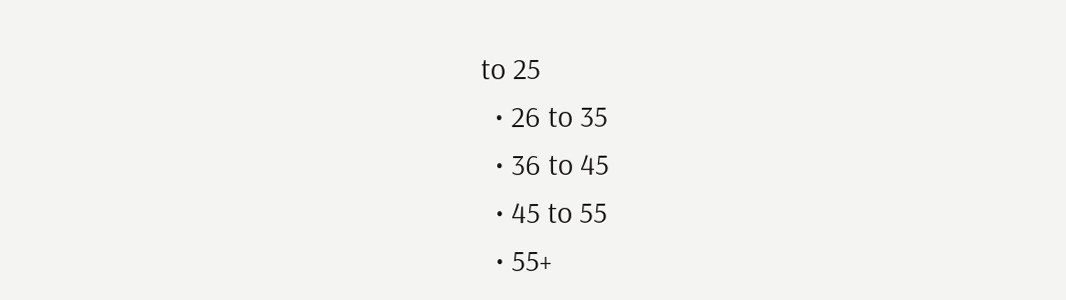to 25
  • 26 to 35
  • 36 to 45
  • 45 to 55
  • 55+